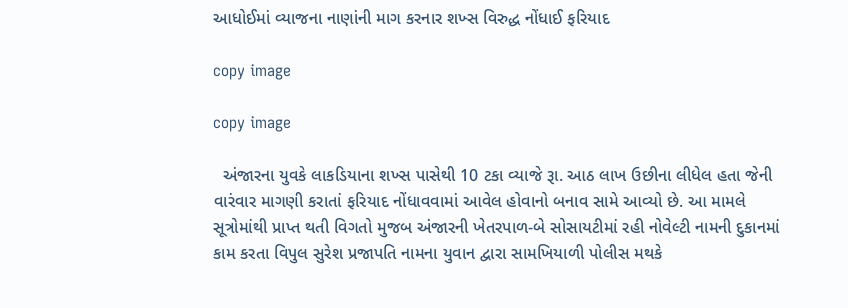આધોઈમાં વ્યાજના નાણાંની માગ કરનાર શખ્સ વિરુદ્ધ નોંધાઈ ફરિયાદ

copy image

copy image

  અંજારના યુવકે લાકડિયાના શખ્સ પાસેથી 10 ટકા વ્યાજે રૂા. આઠ લાખ ઉછીના લીધેલ હતા જેની વારંવાર માગણી કરાતાં ફરિયાદ નોંધાવવામાં આવેલ હોવાનો બનાવ સામે આવ્યો છે. આ મામલે સૂત્રોમાંથી પ્રાપ્ત થતી વિગતો મુજબ અંજારની ખેતરપાળ-બે સોસાયટીમાં રહી નોવેલ્ટી નામની દુકાનમાં કામ કરતા વિપુલ સુરેશ પ્રજાપતિ નામના યુવાન દ્વારા સામખિયાળી પોલીસ મથકે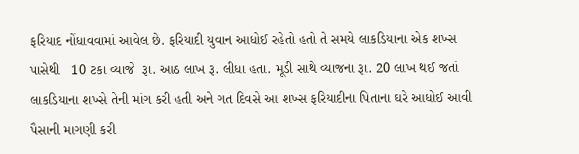ફરિયાદ નોંધાવવામાં આવેલ છે. ફરિયાદી યુવાન આધોઈ રહેતો હતો તે સમયે લાકડિયાના એક શખ્સ પાસેથી   10 ટકા વ્યાજે  રૂા. આઠ લાખ રૂ. લીધા હતા. મૂડી સાથે વ્યાજના રૂા. 20 લાખ થઈ જતાં લાકડિયાના શખ્સે તેની માંગ કરી હતી અને ગત દિવસે આ શખ્સ ફરિયાદીના પિતાના ઘરે આધોઈ આવી પૈસાની માગણી કરી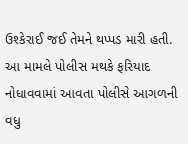ઉશ્કેરાઈ જઈ તેમને થપ્પડ મારી હતી. આ મામલે પોલીસ મથકે ફરિયાદ નોધાવવામાં આવતા પોલીસે આગળની વધુ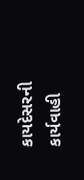કાયદેસરની કાર્યવાહી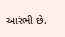આરંભી છે.